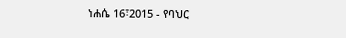ነሐሴ 16፣2015 - የባህር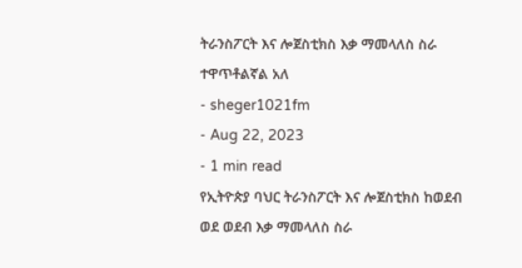ትራንስፖርት እና ሎጀስቲክስ እቃ ማመላለስ ስራ ተዋጥቶልኛል አለ
- sheger1021fm
- Aug 22, 2023
- 1 min read
የኢትዮጵያ ባህር ትራንስፖርት እና ሎጀስቲክስ ከወደብ ወደ ወደብ እቃ ማመላለስ ስራ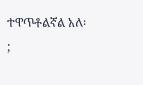ተዋጥቶልኛል አለ፡;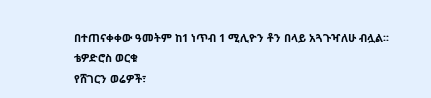በተጠናቀቀው ዓመትም ከ1 ነጥብ 1 ሚሊዮን ቶን በላይ አጓጉዣለሁ ብሏል፡፡
ቴዎድሮስ ወርቁ
የሸገርን ወሬዎች፣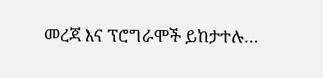መረጃ እና ፕሮግራሞች ይከታተሉ…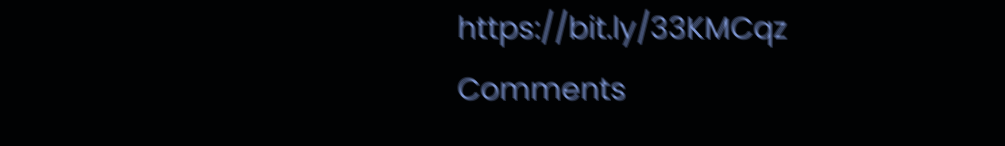https://bit.ly/33KMCqz
Comments